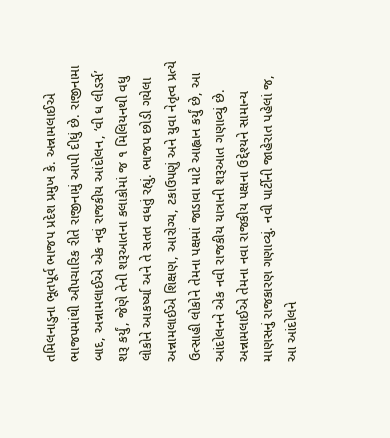તમિલનાડુના ભૂતપૂર્વ ભાજપ પ્રદેશ પ્રમુખ કે. અન્નામલાઈએ ભાજપમાંથી ઔપચારિક રીતે રાજીનામું આપી દીધું છે. રાજીનામા બાદ, અન્નામલાઈએ એક નવું રાજકીય આંદોલન, ‘વી ધ લીડર્સ’ શરૂ કર્યું, જેણે તેની શરૂઆતના કલાકોમાં જ ૧ મિલિયનથી વધુ લોકોને આકર્ષ્યા અને તે સતત વધતું રહ્યું. ભાજપ છોડી ગયેલા અન્નામલાઈએ શિક્ષણ, આરોગ્ય, ટકાઉપણું અને યુવા નેતૃત્વ પ્રત્યે ઉત્સાહી લોકોને તેમના પક્ષમાં જાડાવા માટે આહ્વાન કર્યું છે, આ આંદોલનને એક નવી રાજકીય યાત્રાની શરૂઆત ગણાવ્યું છે.
અન્નામલાઈએ તેમના નવા રાજકીય પક્ષના ઉદ્દેશ્યને સામાન્ય માણસનું રાજકારણ ગણાવ્યું. નવી પાર્ટીની જાહેરાત પહેલાં જ, આ આંદોલને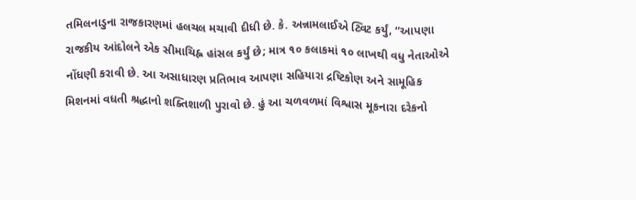તમિલનાડુના રાજકારણમાં હલચલ મચાવી દીધી છે. કે. અન્નામલાઈએ ટ્વિટ કર્યું, “આપણા રાજકીય આંદોલને એક સીમાચિહ્ન હાંસલ કર્યું છે; માત્ર ૧૦ કલાકમાં ૧૦ લાખથી વધુ નેતાઓએ નોંધણી કરાવી છે. આ અસાધારણ પ્રતિભાવ આપણા સહિયારા દ્રષ્ટિકોણ અને સામૂહિક મિશનમાં વધતી શ્રદ્ધાનો શક્તિશાળી પુરાવો છે. હું આ ચળવળમાં વિશ્વાસ મૂકનારા દરેકનો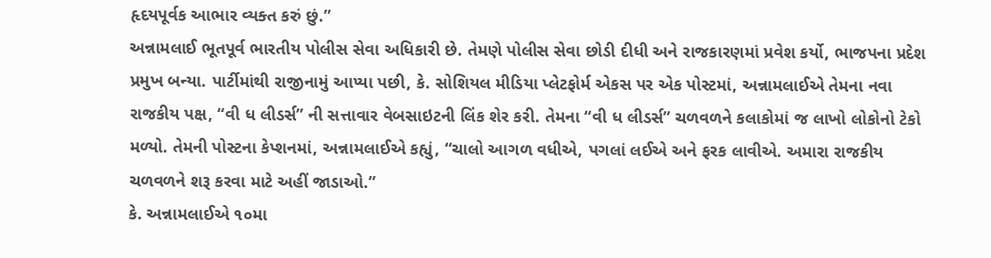હૃદયપૂર્વક આભાર વ્યક્ત કરું છું.”
અન્નામલાઈ ભૂતપૂર્વ ભારતીય પોલીસ સેવા અધિકારી છે. તેમણે પોલીસ સેવા છોડી દીધી અને રાજકારણમાં પ્રવેશ કર્યો, ભાજપના પ્રદેશ પ્રમુખ બન્યા. પાર્ટીમાંથી રાજીનામું આપ્યા પછી, કે. સોશિયલ મીડિયા પ્લેટફોર્મ એકસ પર એક પોસ્ટમાં, અન્નામલાઈએ તેમના નવા રાજકીય પક્ષ, “વી ધ લીડર્સ” ની સત્તાવાર વેબસાઇટની લિંક શેર કરી. તેમના “વી ધ લીડર્સ” ચળવળને કલાકોમાં જ લાખો લોકોનો ટેકો મળ્યો. તેમની પોસ્ટના કેપ્શનમાં, અન્નામલાઈએ કહ્યું, “ચાલો આગળ વધીએ, પગલાં લઈએ અને ફરક લાવીએ. અમારા રાજકીય ચળવળને શરૂ કરવા માટે અહીં જાડાઓ.”
કે. અન્નામલાઈએ ૧૦મા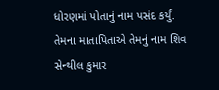ધોરણમાં પોતાનું નામ પસંદ કર્યું. તેમના માતાપિતાએ તેમનું નામ શિવ સેન્થીલ કુમાર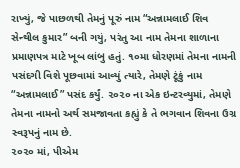રાખ્યું, જે પાછળથી તેમનું પૂરું નામ “અન્નામલાઈ શિવ સેન્થીલ કુમાર” બની ગયું, પરંતુ આ નામ તેમના શાળાના પ્રમાણપત્ર માટે ખૂબ લાંબુ હતું. ૧૦મા ધોરણમાં તેમના નામની પસંદગી વિશે પૂછવામાં આવ્યું ત્યારે, તેમણે ટૂંકું નામ “અન્નામલાઈ” પસંદ કર્યું. ૨૦૨૦ ના એક ઇન્ટરવ્યુમાં, તેમણે તેમના નામનો અર્થ સમજાવતા કહ્યું કે તે ભગવાન શિવના ઉગ્ર સ્વરૂપનું નામ છે.
૨૦૨૦ માં, પીએમ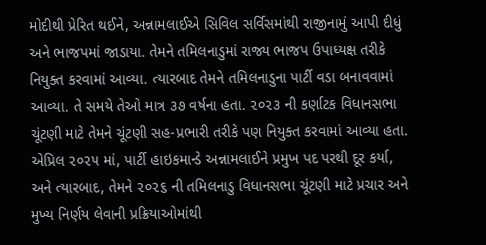મોદીથી પ્રેરિત થઈને, અન્નામલાઈએ સિવિલ સર્વિસમાંથી રાજીનામું આપી દીધું અને ભાજપમાં જાડાયા. તેમને તમિલનાડુમાં રાજ્ય ભાજપ ઉપાધ્યક્ષ તરીકે નિયુક્ત કરવામાં આવ્યા. ત્યારબાદ તેમને તમિલનાડુના પાર્ટી વડા બનાવવામાં આવ્યા. તે સમયે તેઓ માત્ર ૩૭ વર્ષના હતા. ૨૦૨૩ ની કર્ણાટક વિધાનસભા ચૂંટણી માટે તેમને ચૂંટણી સહ-પ્રભારી તરીકે પણ નિયુક્ત કરવામાં આવ્યા હતા.
એપ્રિલ ૨૦૨૫ માં, પાર્ટી હાઇકમાન્ડે અન્નામલાઈને પ્રમુખ પદ પરથી દૂર કર્યા, અને ત્યારબાદ, તેમને ૨૦૨૬ ની તમિલનાડુ વિધાનસભા ચૂંટણી માટે પ્રચાર અને મુખ્ય નિર્ણય લેવાની પ્રક્રિયાઓમાંથી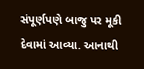સંપૂર્ણપણે બાજુ પર મૂકી દેવામાં આવ્યા. આનાથી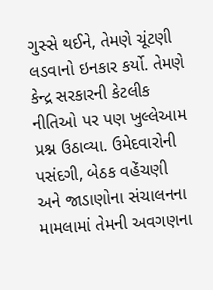ગુસ્સે થઈને, તેમણે ચૂંટણી લડવાનો ઇનકાર કર્યો. તેમણે કેન્દ્ર સરકારની કેટલીક નીતિઓ પર પણ ખુલ્લેઆમ પ્રશ્ન ઉઠાવ્યા. ઉમેદવારોની પસંદગી, બેઠક વહેંચણી અને જાડાણોના સંચાલનના મામલામાં તેમની અવગણના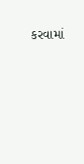કરવામાં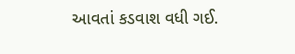આવતાં કડવાશ વધી ગઈ.